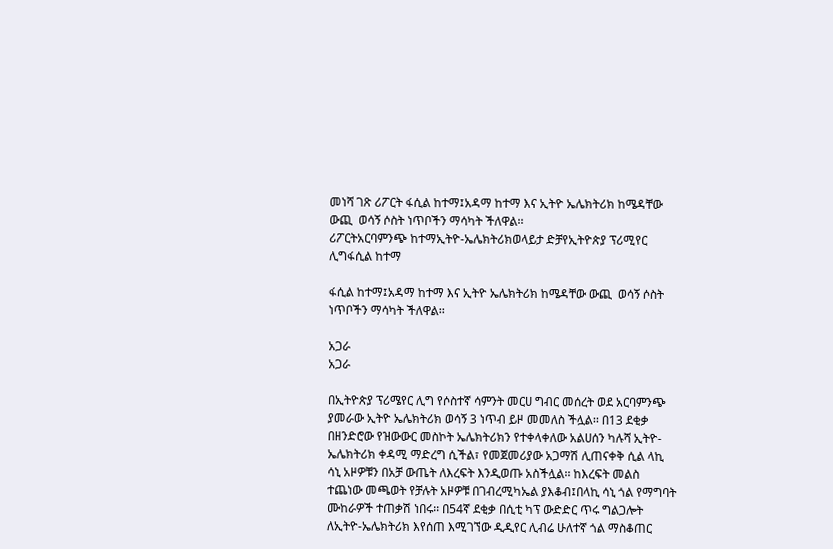መነሻ ገጽ ሪፖርት ፋሲል ከተማ፤አዳማ ከተማ እና ኢትዮ ኤሌክትሪክ ከሜዳቸው ውጪ  ወሳኝ ሶስት ነጥቦችን ማሳካት ችለዋል፡፡
ሪፖርትአርባምንጭ ከተማኢትዮ-ኤሌክትሪክወላይታ ድቻየኢትዮጵያ ፕሪሚየር ሊግፋሲል ከተማ

ፋሲል ከተማ፤አዳማ ከተማ እና ኢትዮ ኤሌክትሪክ ከሜዳቸው ውጪ  ወሳኝ ሶስት ነጥቦችን ማሳካት ችለዋል፡፡

አጋራ
አጋራ

በኢትዮጵያ ፕሪሜየር ሊግ የሶስተኛ ሳምንት መርሀ ግብር መሰረት ወደ አርባምንጭ ያመራው ኢትዮ ኤሌክትሪክ ወሳኝ 3 ነጥብ ይዞ መመለስ ችሏል፡፡ በ13 ደቂቃ በዘንድሮው የዝውውር መስኮት ኤሌክትሪክን የተቀላቀለው አልሀሰን ካሉሻ ኢትዮ-ኤሌክትሪክ ቀዳሚ ማድረግ ሲችል፣ የመጀመሪያው አጋማሽ ሊጠናቀቅ ሲል ላኪ ሳኒ አዞዎቹን በአቻ ውጤት ለእረፍት እንዲወጡ አስችሏል፡፡ ከእረፍት መልስ ተጨነው መጫወት የቻሉት አዞዎቹ በገብረሚካኤል ያእቆብ፤በላኪ ሳኒ ጎል የማግባት ሙከራዎች ተጠቃሽ ነበሩ፡፡ በ54ኛ ደቂቃ በሲቲ ካፕ ውድድር ጥሩ ግልጋሎት ለኢትዮ-ኤሌክትሪክ እየሰጠ እሚገኘው ዲዲየር ሊብሬ ሁለተኛ ጎል ማስቆጠር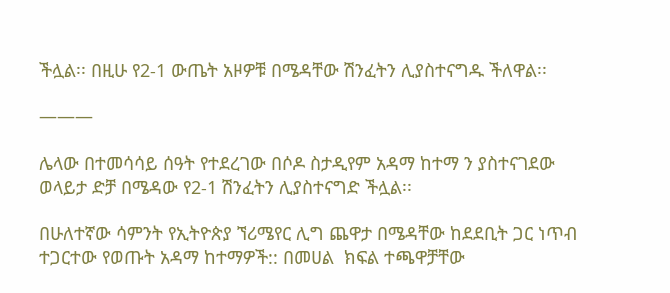ችሏል፡፡ በዚሁ የ2-1 ውጤት አዞዎቹ በሜዳቸው ሽንፈትን ሊያስተናግዱ ችለዋል፡፡

———

ሌላው በተመሳሳይ ሰዓት የተደረገው በሶዶ ስታዲየም አዳማ ከተማ ን ያስተናገደው ወላይታ ድቻ በሜዳው የ2-1 ሽንፈትን ሊያስተናግድ ችሏል፡፡

በሁለተኛው ሳምንት የኢትዮጵያ ኘሪሜየር ሊግ ጨዋታ በሜዳቸው ከደደቢት ጋር ነጥብ ተጋርተው የወጡት አዳማ ከተማዎች:: በመሀል  ክፍል ተጫዋቻቸው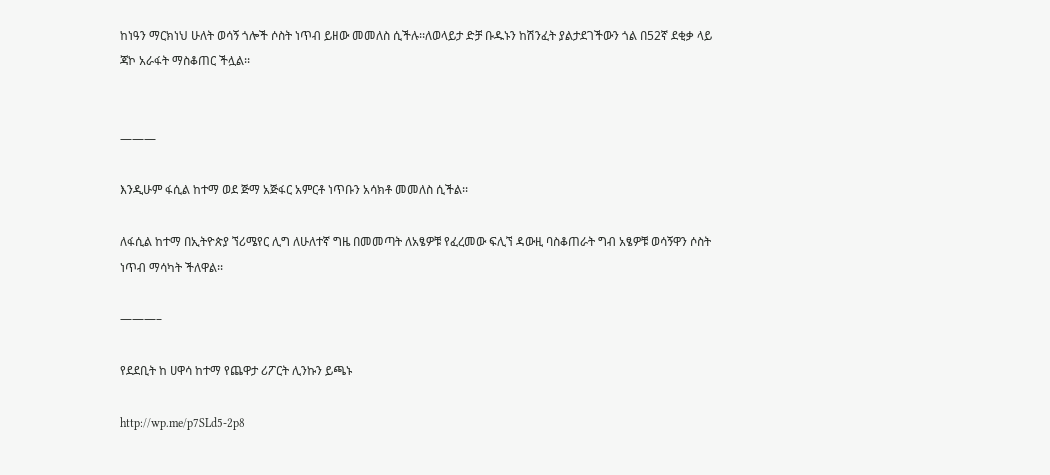ከነዓን ማርክነህ ሁለት ወሳኝ ጎሎች ሶስት ነጥብ ይዘው መመለስ ሲችሉ፡፡ለወላይታ ድቻ ቡዱኑን ከሽንፈት ያልታደገችውን ጎል በ52ኛ ደቂቃ ላይ ጃኮ አራፋት ማስቆጠር ችሏል፡፡


———

እንዲሁም ፋሲል ከተማ ወደ ጅማ አጅፋር አምርቶ ነጥቡን አሳክቶ መመለስ ሲችል፡፡

ለፋሲል ከተማ በኢትዮጵያ ኘሪሜየር ሊግ ለሁለተኛ ግዜ በመመጣት ለአፄዎቹ የፈረመው ፍሊኘ ዳውዚ ባስቆጠራት ግብ አፄዎቹ ወሳኝዋን ሶስት ነጥብ ማሳካት ችለዋል፡፡

———–

የደደቢት ከ ሀዋሳ ከተማ የጨዋታ ሪፖርት ሊንኩን ይጫኑ

http://wp.me/p7SLd5-2p8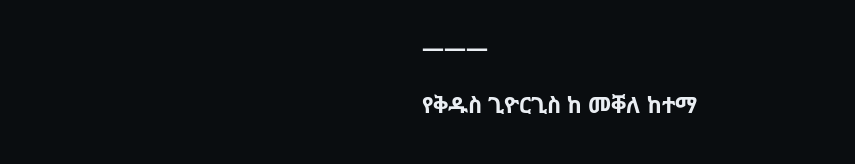———

የቅዱስ ጊዮርጊስ ከ መቐለ ከተማ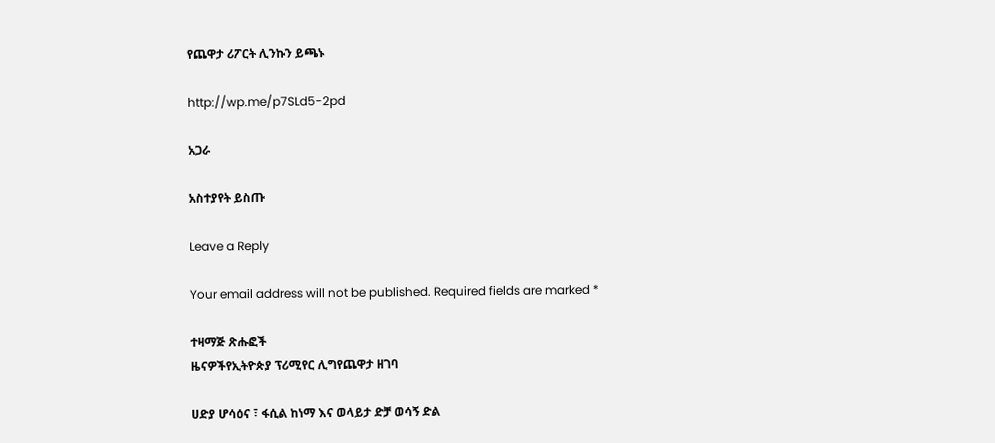የጨዋታ ሪፖርት ሊንኩን ይጫኑ

http://wp.me/p7SLd5-2pd

አጋራ

አስተያየት ይስጡ

Leave a Reply

Your email address will not be published. Required fields are marked *

ተዛማጅ ጽሑፎች
ዜናዎችየኢትዮጵያ ፕሪሚየር ሊግየጨዋታ ዘገባ

ሀድያ ሆሳዕና ፣ ፋሲል ከነማ እና ወላይታ ድቻ ወሳኝ ድል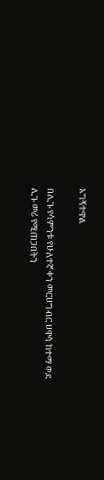አግኝተዋል

በሊጉ የሳምንቱ የሁለተኛ ቀን መርሀግብር ሀዋሳ ከተማ ወደ ሊጉ መሪ የሚጠጋበትን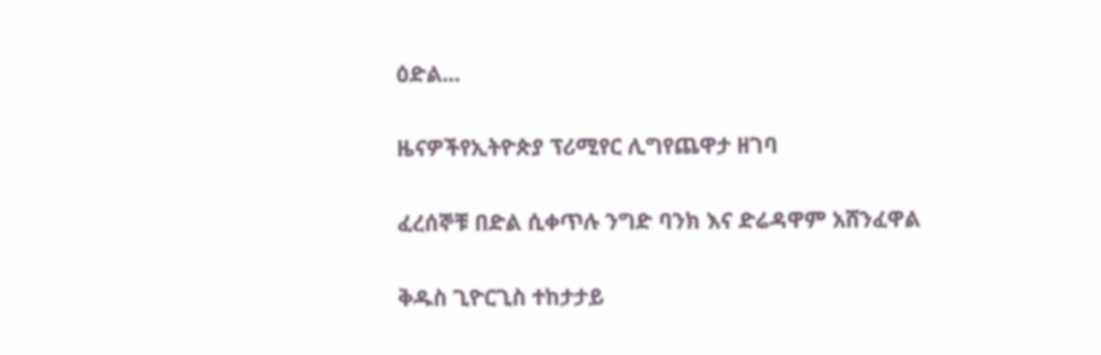ዕድል...

ዜናዎችየኢትዮጵያ ፕሪሚየር ሊግየጨዋታ ዘገባ

ፈረሰኞቹ በድል ሲቀጥሉ ንግድ ባንክ እና ድሬዳዋም አሸንፈዋል

ቅዱስ ጊዮርጊስ ተከታታይ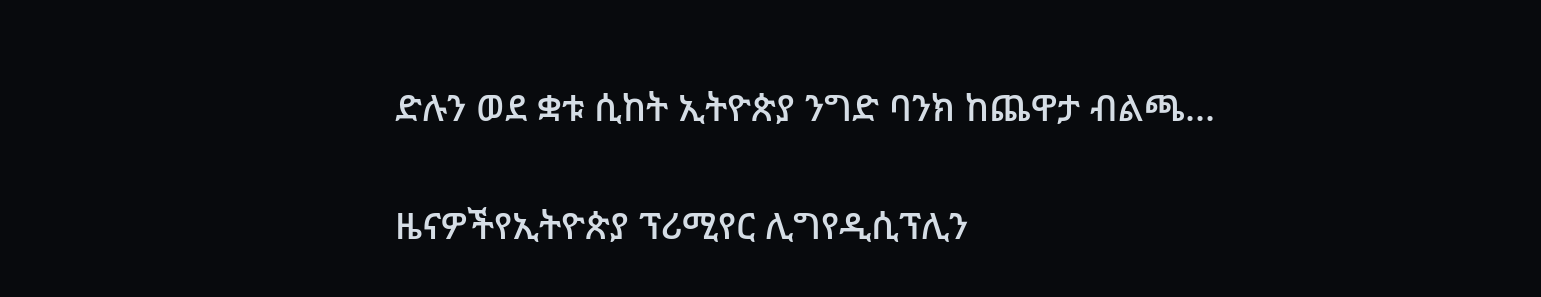ድሉን ወደ ቋቱ ሲከት ኢትዮጵያ ንግድ ባንክ ከጨዋታ ብልጫ...

ዜናዎችየኢትዮጵያ ፕሪሚየር ሊግየዲሲፕሊን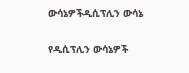ውሳኔዎችዲሲፕሊን ውሳኔ

የዲሲፕሊን ውሳኔዎች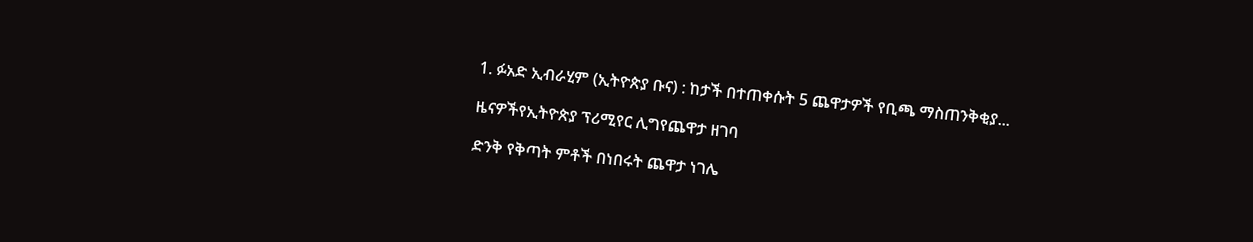1. ፉአድ ኢብራሂም (ኢትዮጵያ ቡና) : ከታች በተጠቀሱት 5 ጨዋታዎች የቢጫ ማስጠንቅቂያ...

ዜናዎችየኢትዮጵያ ፕሪሚየር ሊግየጨዋታ ዘገባ

ድንቅ የቅጣት ምቶች በነበሩት ጨዋታ ነገሌ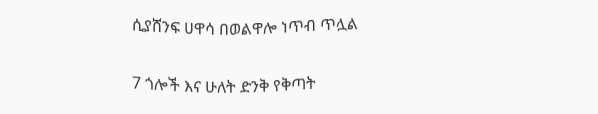ሲያሸንፍ ሀዋሳ በወልዋሎ ነጥብ ጥሏል

7 ጎሎች እና ሁለት ድንቅ የቅጣት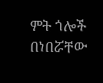ምት ጎሎች በነበሯቸው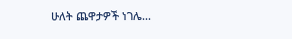ሁለት ጨዋታዎች ነገሌ...